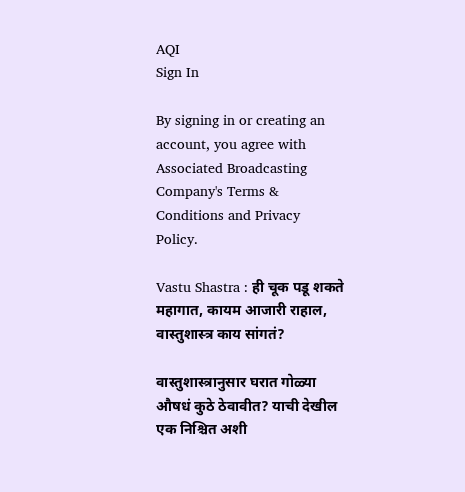AQI
Sign In

By signing in or creating an account, you agree with Associated Broadcasting Company's Terms & Conditions and Privacy Policy.

Vastu Shastra : ही चूक पडू शकते महागात, कायम आजारी राहाल, वास्तुशास्त्र काय सांगतं?

वास्तुशास्त्रानुसार घरात गोळ्या औषधं कुठे ठेवावीत? याची देखील एक निश्चित अशी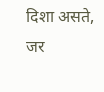दिशा असते, जर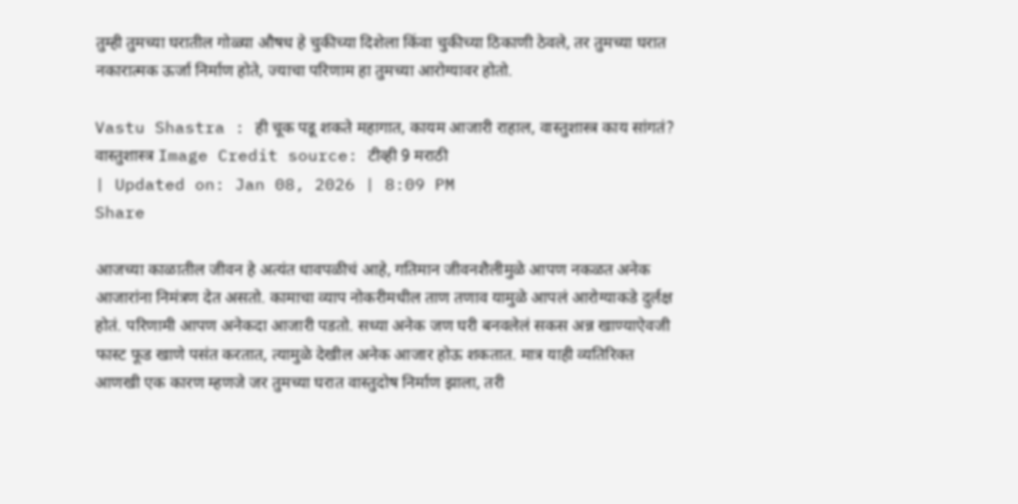तुम्ही तुमच्या घरातील गोळ्या औषध हे चुकीच्या दिशेला किंवा चुकीच्या ठिकाणी ठेवले, तर तुमच्या घरात नकारात्मक ऊर्जा निर्माण होते, ज्याचा परिणाम हा तुमच्या आरोग्यावर होतो.

Vastu Shastra : ही चूक पडू शकते महागात, कायम आजारी राहाल, वास्तुशास्त्र काय सांगतं?
वास्तुशास्त्र Image Credit source: टीव्ही 9 मराठी
| Updated on: Jan 08, 2026 | 8:09 PM
Share

आजच्या काळातील जीवन हे अत्यंत धावपळीचं आहे, गतिमान जीवनशैलीमुळे आपण नकळत अनेक आजारांना निमंत्रण देत असतो. कामाचा व्याप नोकरीमधील ताण तणाव यामुळे आपलं आरोग्याकडे दुर्लक्ष होतं. परिणामी आपण अनेकदा आजारी पडतो. सध्या अनेक जण घरी बनवलेलं सकस अन्न खाण्याऐवजी फास्ट फूड खाणे पसंत करतात, त्यामुळे देखील अनेक आजार होऊ शकतात. मात्र याही व्यतिरिक्त आणखी एक कारण म्हणजे जर तुमच्या घरात वास्तुदोष निर्माण झाला, तरी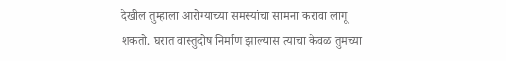देखील तुम्हाला आरोग्याच्या समस्यांचा सामना करावा लागू शकतो. घरात वास्तुदोष निर्माण झाल्यास त्याचा केवळ तुमच्या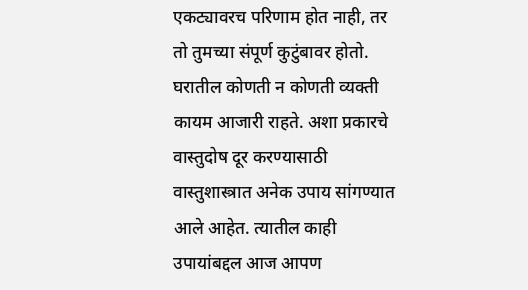एकट्यावरच परिणाम होत नाही, तर तो तुमच्या संपूर्ण कुटुंबावर होतो. घरातील कोणती न कोणती व्यक्ती कायम आजारी राहते. अशा प्रकारचे वास्तुदोष दूर करण्यासाठी वास्तुशास्त्रात अनेक उपाय सांगण्यात आले आहेत. त्यातील काही उपायांबद्दल आज आपण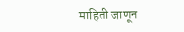माहिती जाणून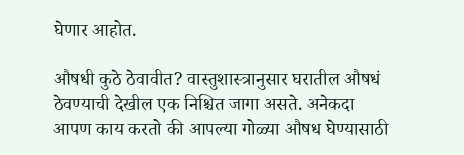घेणार आहोत.

औषधी कुठे ठेवावीत? वास्तुशास्त्रानुसार घरातील औषधं ठेवण्याची देखील एक निश्चित जागा असते. अनेकदा आपण काय करतो की आपल्या गोळ्या औषध घेण्यासाठी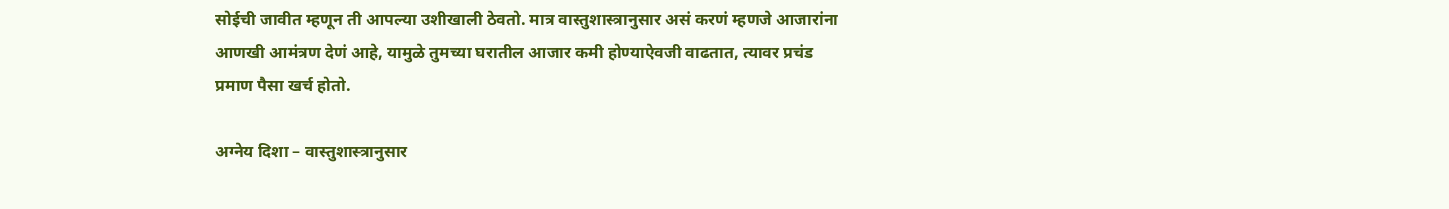सोईची जावीत म्हणून ती आपल्या उशीखाली ठेवतो. मात्र वास्तुशास्त्रानुसार असं करणं म्हणजे आजारांना आणखी आमंत्रण देणं आहे, यामुळे तुमच्या घरातील आजार कमी होण्याऐवजी वाढतात, त्यावर प्रचंड प्रमाण पैसा खर्च होतो.

अग्नेय दिशा – वास्तुशास्त्रानुसार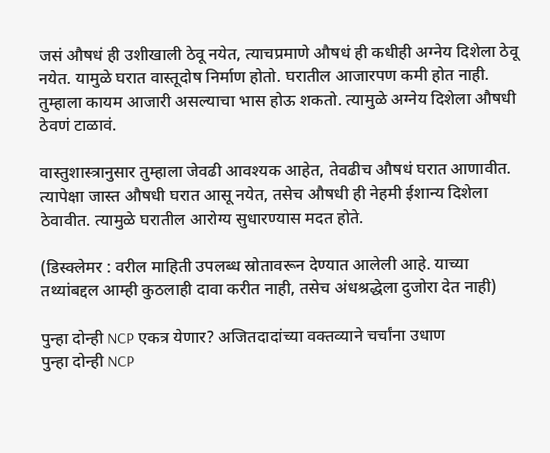जसं औषधं ही उशीखाली ठेवू नयेत, त्याचप्रमाणे औषधं ही कधीही अग्नेय दिशेला ठेवू नयेत. यामुळे घरात वास्तूदोष निर्माण होतो. घरातील आजारपण कमी होत नाही. तुम्हाला कायम आजारी असल्याचा भास होऊ शकतो. त्यामुळे अग्नेय दिशेला औषधी ठेवणं टाळावं.

वास्तुशास्त्रानुसार तुम्हाला जेवढी आवश्यक आहेत, तेवढीच औषधं घरात आणावीत. त्यापेक्षा जास्त औषधी घरात आसू नयेत, तसेच औषधी ही नेहमी ईशान्य दिशेला ठेवावीत. त्यामुळे घरातील आरोग्य सुधारण्यास मदत होते.

(डिस्क्लेमर : वरील माहिती उपलब्ध स्रोतावरून देण्यात आलेली आहे. याच्या तथ्यांबद्दल आम्ही कुठलाही दावा करीत नाही, तसेच अंधश्रद्धेला दुजोरा देत नाही)

पुन्हा दोन्ही NCP एकत्र येणार? अजितदादांच्या वक्तव्याने चर्चांना उधाण
पुन्हा दोन्ही NCP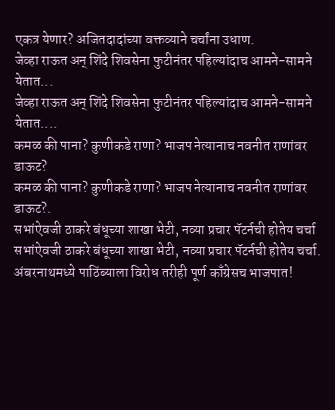एकत्र येणार? अजितदादांच्या वक्तव्याने चर्चांना उधाण.
जेव्हा राऊत अन् शिंदे शिवसेना फुटीनंतर पहिल्यांदाच आमने-सामने येतात...
जेव्हा राऊत अन् शिंदे शिवसेना फुटीनंतर पहिल्यांदाच आमने-सामने येतात....
कमळ की पाना? कुणीकडे राणा? भाजप नेत्यानाच नवनीत राणांवर डाऊट?
कमळ की पाना? कुणीकडे राणा? भाजप नेत्यानाच नवनीत राणांवर डाऊट?.
सभांऐवजी ठाकरे बंधूच्या शाखा भेटी, नव्या प्रचार पॅटर्नची होतेय चर्चा
सभांऐवजी ठाकरे बंधूच्या शाखा भेटी, नव्या प्रचार पॅटर्नची होतेय चर्चा.
अंबरनाथमध्ये पाठिंब्याला विरोध तरीही पूर्ण काँग्रेसच भाजपात!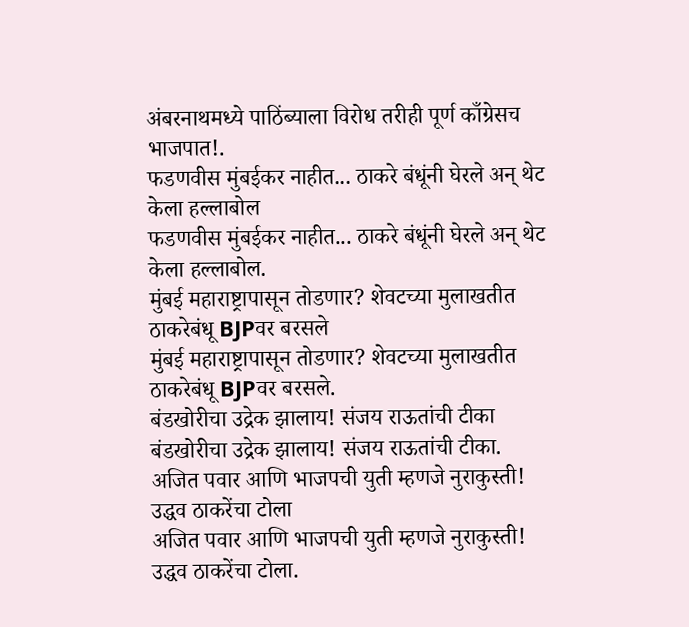अंबरनाथमध्ये पाठिंब्याला विरोध तरीही पूर्ण काँग्रेसच भाजपात!.
फडणवीस मुंबईकर नाहीत... ठाकरे बंधूंनी घेरले अन् थेट केला हल्लाबोल
फडणवीस मुंबईकर नाहीत... ठाकरे बंधूंनी घेरले अन् थेट केला हल्लाबोल.
मुंबई महाराष्ट्रापासून तोडणार? शेवटच्या मुलाखतीत ठाकरेबंधू BJPवर बरसले
मुंबई महाराष्ट्रापासून तोडणार? शेवटच्या मुलाखतीत ठाकरेबंधू BJPवर बरसले.
बंडखोरीचा उद्रेक झालाय! संजय राऊतांची टीका
बंडखोरीचा उद्रेक झालाय! संजय राऊतांची टीका.
अजित पवार आणि भाजपची युती म्हणजे नुराकुस्ती! उद्धव ठाकरेंचा टोला
अजित पवार आणि भाजपची युती म्हणजे नुराकुस्ती! उद्धव ठाकरेंचा टोला.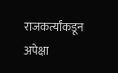राजकर्त्यांकडून अपेक्षा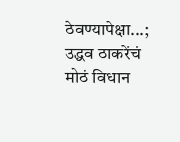ठेवण्यापेक्षा...; उद्धव ठाकरेंचं मोठं विधान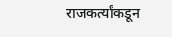राजकर्त्यांकडून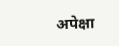अपेक्षा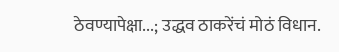ठेवण्यापेक्षा...; उद्धव ठाकरेंचं मोठं विधान.